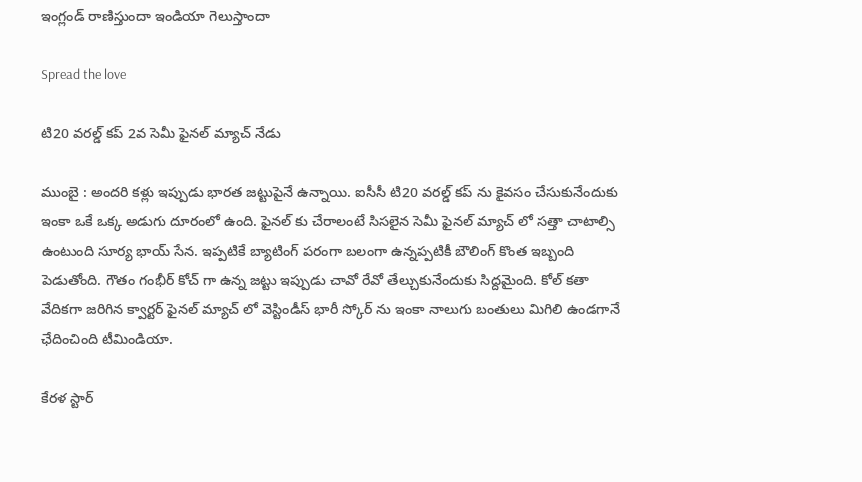ఇంగ్లండ్ రాణిస్తుందా ఇండియా గెలుస్తాందా

Spread the love

టి20 వ‌ర‌ల్డ్ క‌ప్ 2వ సెమీ ఫైన‌ల్ మ్యాచ్ నేడు

ముంబై : అంద‌రి క‌ళ్లు ఇప్పుడు భార‌త జ‌ట్టుపైనే ఉన్నాయి. ఐసీసీ టి20 వ‌ర‌ల్డ్ క‌ప్ ను కైవ‌సం చేసుకునేందుకు ఇంకా ఒకే ఒక్క అడుగు దూరంలో ఉంది. ఫైన‌ల్ కు చేరాలంటే సిస‌లైన సెమీ ఫైన‌ల్ మ్యాచ్ లో స‌త్తా చాటాల్సి ఉంటుంది సూర్య భాయ్ సేన‌. ఇప్ప‌టికే బ్యాటింగ్ ప‌రంగా బ‌లంగా ఉన్న‌ప్ప‌టికీ బౌలింగ్ కొంత ఇబ్బంది పెడుతోంది. గౌతం గంభీర్ కోచ్ గా ఉన్న జ‌ట్టు ఇప్పుడు చావో రేవో తేల్చుకునేందుకు సిద్ద‌మైంది. కోల్ క‌తా వేదిక‌గా జ‌రిగిన క్వార్ట‌ర్ ఫైన‌ల్ మ్యాచ్ లో వెస్టిండీస్ భారీ స్కోర్ ను ఇంకా నాలుగు బంతులు మిగిలి ఉండ‌గానే ఛేదించింది టీమిండియా.

కేర‌ళ స్టార్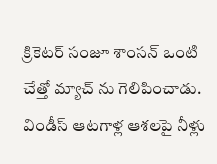క్రికెట‌ర్ సంజూ శాంస‌న్ ఒంటి చేత్తో మ్యాచ్ ను గెలిపించాడు. విండీస్ ఆట‌గాళ్ల ఆశ‌ల‌పై నీళ్లు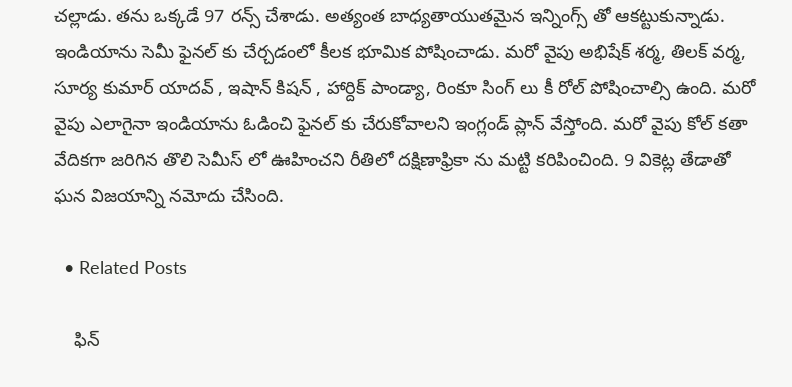చ‌ల్లాడు. త‌ను ఒక్క‌డే 97 ర‌న్స్ చేశాడు. అత్యంత బాధ్యతాయుత‌మైన ఇన్నింగ్స్ తో ఆక‌ట్టుకున్నాడు. ఇండియాను సెమీ ఫైన‌ల్ కు చేర్చ‌డంలో కీల‌క భూమిక పోషించాడు. మ‌రో వైపు అభిషేక్ శ‌ర్మ‌, తిల‌క్ వ‌ర్మ‌, సూర్య కుమార్ యాద‌వ్ , ఇషాన్ కిష‌న్ , హార్దిక్ పాండ్యా, రింకూ సింగ్ లు కీ రోల్ పోషించాల్సి ఉంది. మ‌రో వైపు ఎలాగైనా ఇండియాను ఓడించి ఫైన‌ల్ కు చేరుకోవాల‌ని ఇంగ్లండ్ ప్లాన్ వేస్తోంది. మ‌రో వైపు కోల్ క‌తా వేదిక‌గా జ‌రిగిన తొలి సెమీస్ లో ఊహించ‌ని రీతిలో ద‌క్షిణాఫ్రికా ను మట్టి క‌రిపించింది. 9 వికెట్ల తేడాతో ఘ‌న విజ‌యాన్ని న‌మోదు చేసింది.

  • Related Posts

    ఫిన్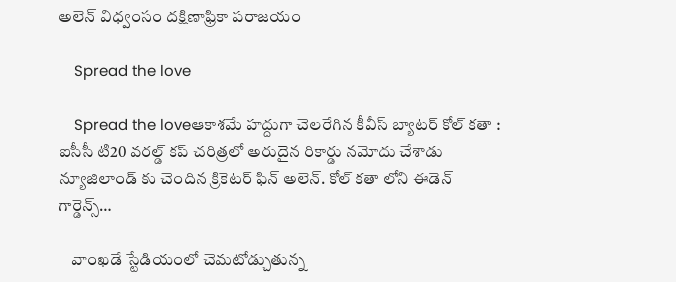అలెన్ విధ్వంసం దక్షిణాఫ్రికా ప‌రాజ‌యం

    Spread the love

    Spread the loveఆకాశ‌మే హ‌ద్దుగా చెల‌రేగిన కీవీస్ బ్యాట‌ర్ కోల్ క‌తా : ఐసీసీ టి20 వ‌ర‌ల్డ్ క‌ప్ చ‌రిత్ర‌లో అరుదైన రికార్డు న‌మోదు చేశాడు న్యూజిలాండ్ కు చెందిన క్రికెట‌ర్ ఫిన్ అలెన్. కోల్ క‌తా లోని ఈడెన్ గార్డెన్స్…

    వాంఖ‌డే స్టేడియంలో చెమటోడ్చుతున్న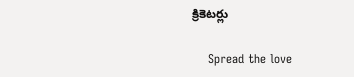క్రికెట‌ర్లు

    Spread the love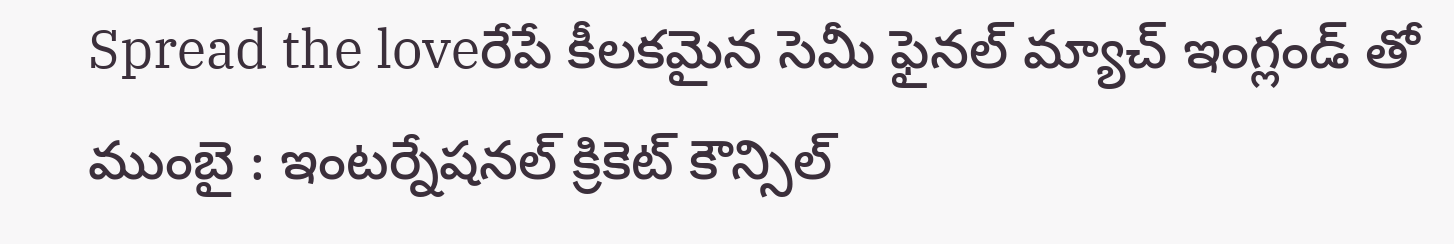Spread the loveరేపే కీల‌క‌మైన సెమీ ఫైన‌ల్ మ్యాచ్ ఇంగ్లండ్ తో ముంబై : ఇంట‌ర్నేష‌న‌ల్ క్రికెట్ కౌన్సిల్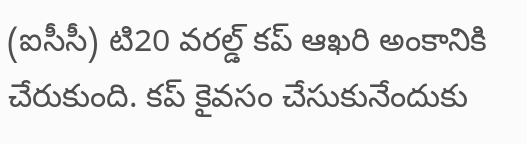(ఐసీసీ) టి20 వ‌ర‌ల్డ్ క‌ప్ ఆఖ‌రి అంకానికి చేరుకుంది. క‌ప్ కైవ‌సం చేసుకునేందుకు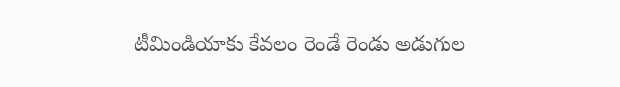టీమిండియాకు కేవ‌లం రెండే రెండు అడుగుల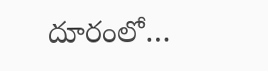దూరంలో…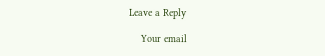Leave a Reply

    Your email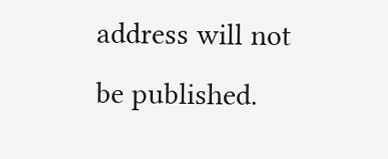address will not be published.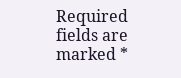Required fields are marked *